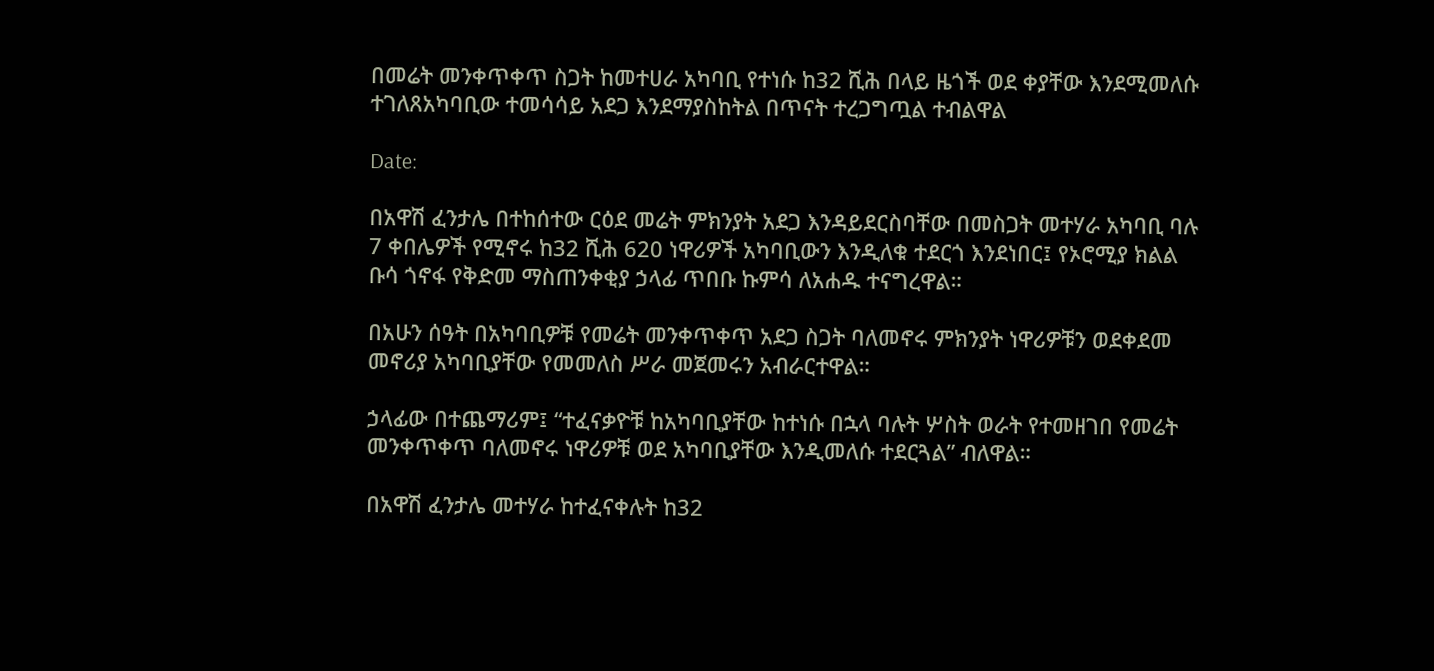በመሬት መንቀጥቀጥ ስጋት ከመተሀራ አካባቢ የተነሱ ከ32 ሺሕ በላይ ዜጎች ወደ ቀያቸው እንደሚመለሱ ተገለጸአካባቢው ተመሳሳይ አደጋ እንደማያስከትል በጥናት ተረጋግጧል ተብልዋል

Date:

በአዋሽ ፈንታሌ በተከሰተው ርዕደ መሬት ምክንያት አደጋ እንዳይደርስባቸው በመስጋት መተሃራ አካባቢ ባሉ 7 ቀበሌዎች የሚኖሩ ከ32 ሺሕ 620 ነዋሪዎች አካባቢውን እንዲለቁ ተደርጎ እንደነበር፤ የኦሮሚያ ክልል ቡሳ ጎኖፋ የቅድመ ማስጠንቀቂያ ኃላፊ ጥበቡ ኩምሳ ለአሐዱ ተናግረዋል።

በአሁን ሰዓት በአካባቢዎቹ የመሬት መንቀጥቀጥ አደጋ ስጋት ባለመኖሩ ምክንያት ነዋሪዎቹን ወደቀደመ መኖሪያ አካባቢያቸው የመመለስ ሥራ መጀመሩን አብራርተዋል።

ኃላፊው በተጨማሪም፤ “ተፈናቃዮቹ ከአካባቢያቸው ከተነሱ በኋላ ባሉት ሦስት ወራት የተመዘገበ የመሬት መንቀጥቀጥ ባለመኖሩ ነዋሪዎቹ ወደ አካባቢያቸው እንዲመለሱ ተደርጓል” ብለዋል።

በአዋሽ ፈንታሌ መተሃራ ከተፈናቀሉት ከ32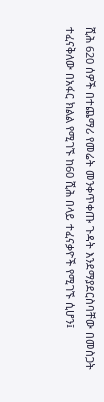ሺሕ 620 ሰዎች በተጨማሪ የመሬት መንቀጥቀጡ ጉዳት እንደማያደርስባቸው በመስጋት ተፈናቅለው በአፋር ክልል የሚገኙ ከ60 ሺሕ በላይ ተፈናቃዮች የሚገኙ ሲሆን፤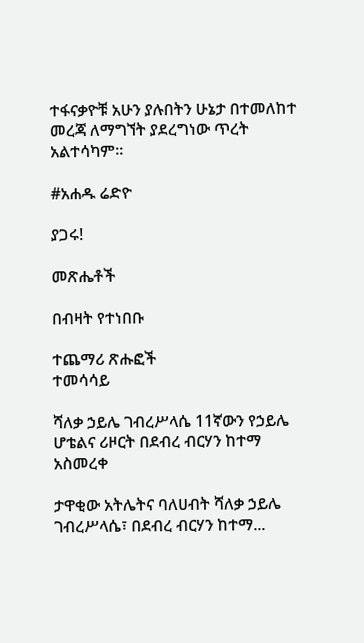ተፋናቃዮቹ አሁን ያሉበትን ሁኔታ በተመለከተ መረጃ ለማግኘት ያደረግነው ጥረት አልተሳካም፡፡

#አሐዱ ሬድዮ

ያጋሩ!

መጽሔቶች

በብዛት የተነበቡ

ተጨማሪ ጽሑፎች
ተመሳሳይ

ሻለቃ ኃይሌ ገብረሥላሴ 11ኛውን የኃይሌ ሆቴልና ሪዞርት በደብረ ብርሃን ከተማ አስመረቀ

ታዋቂው አትሌትና ባለሀብት ሻለቃ ኃይሌ ገብረሥላሴ፣ በደብረ ብርሃን ከተማ...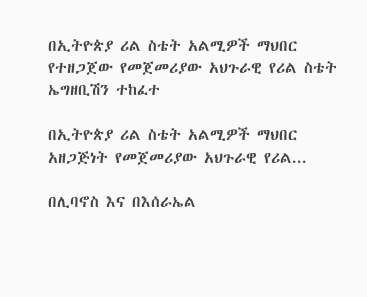በኢትዮጵያ ሪል ስቴት አልሚዎች ማህበር የተዘጋጀው የመጀመሪያው አህጉራዊ የሪል ስቴት ኤግዘቢሽን ተከፈተ

በኢትዮጵያ ሪል ስቴት አልሚዎች ማህበር አዘጋጅነት የመጀመሪያው አህጉራዊ የሪል...

በሊባኖስ እና በእሰራኤል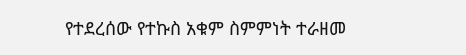የተደረሰው የተኩስ አቁም ስምምነት ተራዘመ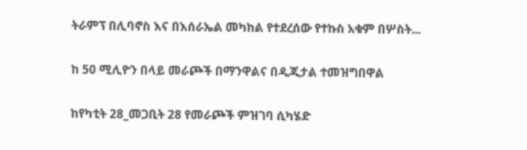ትራምፕ በሊባኖስ እና በእሰራኤል መካከል የተደረሰው የተኩስ አቁም በሦስት...

ከ 50 ሚሊዮን በላይ መራጮች በማንዋልና በዲጂታል ተመዝግበዋል

ከየካቲት 28_መጋቢት 28 የመራጮች ምዝገባ ሲካሄድ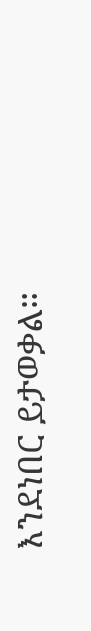እንደነበር ይታወቃል።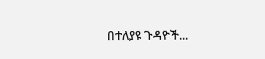በተለያዩ ጉዳዮች...